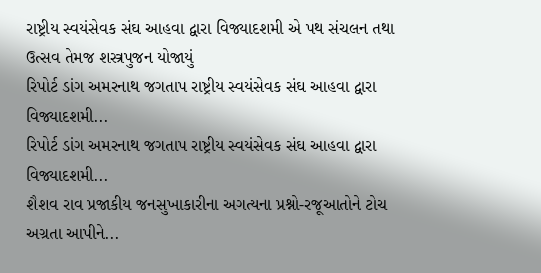રાષ્ટ્રીય સ્વયંસેવક સંઘ આહવા દ્વારા વિજ્યાદશમી એ પથ સંચલન તથા ઉત્સવ તેમજ શસ્ત્રપુજન યોજાયું
રિપોર્ટ ડાંગ અમરનાથ જગતાપ રાષ્ટ્રીય સ્વયંસેવક સંઘ આહવા દ્વારા વિજ્યાદશમી...
રિપોર્ટ ડાંગ અમરનાથ જગતાપ રાષ્ટ્રીય સ્વયંસેવક સંઘ આહવા દ્વારા વિજ્યાદશમી...
શૈશવ રાવ પ્રજાકીય જનસુખાકારીના અગત્યના પ્રશ્નો-રજૂઆતોને ટોચ અગ્રતા આપીને...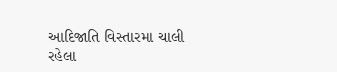આદિજાતિ વિસ્તારમા ચાલી રહેલા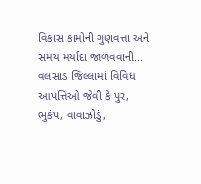વિકાસ કામોની ગુણવત્તા અને સમય મર્યાદા જાળવવાની...
વલસાડ જિલ્લામાં વિવિધ આપત્તિઓ જેવી કે પુર, ભુકંપ, વાવાઝોડું,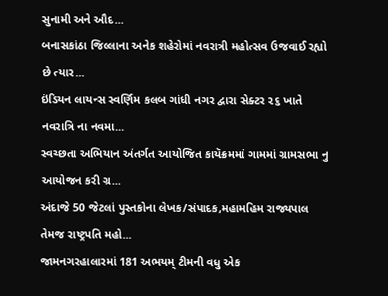સુનામી અને ઔદ...
બનાસકાંઠા જિલ્લાના અનેક શહેરોમાં નવરાત્રી મહોત્સવ ઉજવાઈ રહ્યો છે ત્યાર...
ઇંડિયન લાયન્સ સ્વર્ણિમ કલબ ગાંધી નગર દ્વારા સેક્ટર ૨૬ ખાતે નવરાત્રિ ના નવમા...
સ્વચ્છતા અભિયાન અંતર્ગત આયોજિત કાયૅક્રમમાં ગામમાં ગ્રામસભા નુ આયોજન કરી ગ્ર...
અંદાજે 50 જેટલાં પુસ્તકોના લેખક/સંપાદક,મહામહિમ રાજ્યપાલ તેમજ રાષ્ટ્રપતિ મહો...
જામનગરહાલારમાં 181 અભયમ્ ટીમની વધુ એક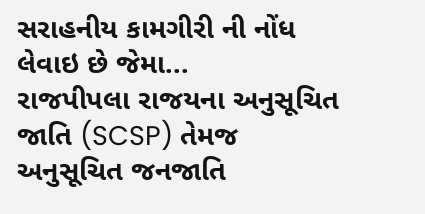સરાહનીય કામગીરી ની નોંધ લેવાઇ છે જેમા...
રાજપીપલા રાજયના અનુસૂચિત જાતિ (SCSP) તેમજ અનુસૂચિત જનજાતિ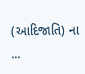(આદિજાતિ) ના ...